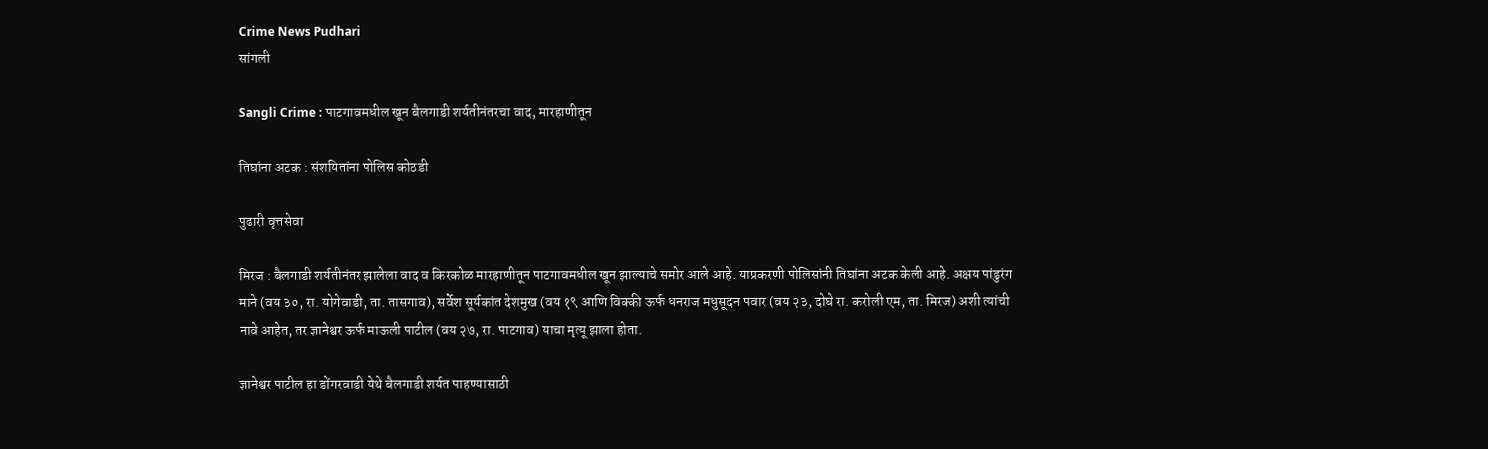Crime News Pudhari
सांगली

Sangli Crime : पाटगावमधील खून बैलगाडी शर्यतीनंतरचा वाद, मारहाणीतून

तिघांना अटक : संशयितांना पोलिस कोठडी

पुढारी वृत्तसेवा

मिरज : बैलगाडी शर्यतीनंतर झालेला वाद व किरकोळ मारहाणीतून पाटगावमधील खून झाल्याचे समोर आले आहे. याप्रकरणी पोलिसांनी तिघांना अटक केली आहे. अक्षय पांडुरंग माने (वय ३०, रा. योगेवाडी, ता. तासगाव), सर्वेश सूर्यकांत देशमुख (वय १९ आणि विक्की ऊर्फ धनराज मधुसूदन पवार (वय २३, दोघे रा. करोली एम, ता. मिरज) अशी त्यांची नावे आहेत, तर ज्ञानेश्वर ऊर्फ माऊली पाटील (वय २७, रा. पाटगाव) याचा मृत्यू झाला होता.

ज्ञानेश्वर पाटील हा डोंगरवाडी येथे बैलगाडी शर्यत पाहण्यासाठी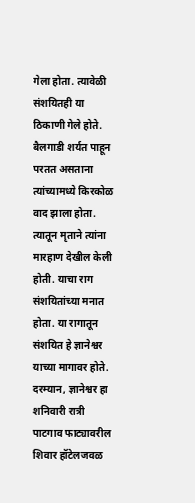गेला होता. त्यावेळी संशयितही या ठिकाणी गेले होते. बैलगाडी शर्यत पाहून परतत असताना त्यांच्यामध्ये किरकोळ वाद झाला होता. त्यातून मृताने त्यांना मारहाण देखील केली होती. याचा राग संशयितांच्या मनात होता. या रागातून संशयित हे ज्ञानेश्वर याच्या मागावर होते. दरम्यान, ज्ञानेश्वर हा शनिवारी रात्री पाटगाव फाट्यावरील शिवार हॉटेलजवळ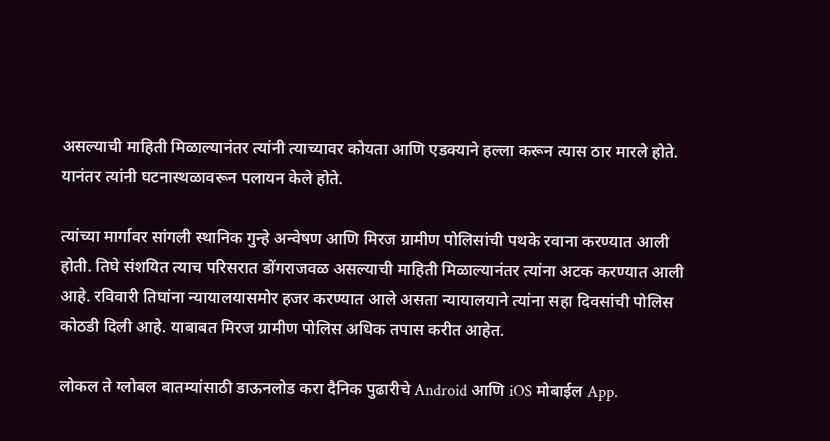असल्याची माहिती मिळाल्यानंतर त्यांनी त्याच्यावर कोयता आणि एडक्याने हल्ला करून त्यास ठार मारले होते. यानंतर त्यांनी घटनास्थळावरून पलायन केले होते.

त्यांच्या मार्गावर सांगली स्थानिक गुन्हे अन्वेषण आणि मिरज ग्रामीण पोलिसांची पथके रवाना करण्यात आली होती. तिघे संशयित त्याच परिसरात डोंगराजवळ असल्याची माहिती मिळाल्यानंतर त्यांना अटक करण्यात आली आहे. रविवारी तिघांना न्यायालयासमोर हजर करण्यात आले असता न्यायालयाने त्यांना सहा दिवसांची पोलिस कोठडी दिली आहे. याबाबत मिरज ग्रामीण पोलिस अधिक तपास करीत आहेत.

लोकल ते ग्लोबल बातम्यांसाठी डाऊनलोड करा दैनिक पुढारीचे Android आणि iOS मोबाईल App.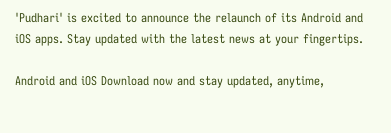'Pudhari' is excited to announce the relaunch of its Android and iOS apps. Stay updated with the latest news at your fingertips.

Android and iOS Download now and stay updated, anytime,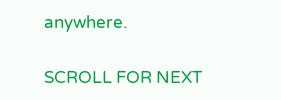anywhere.

SCROLL FOR NEXT